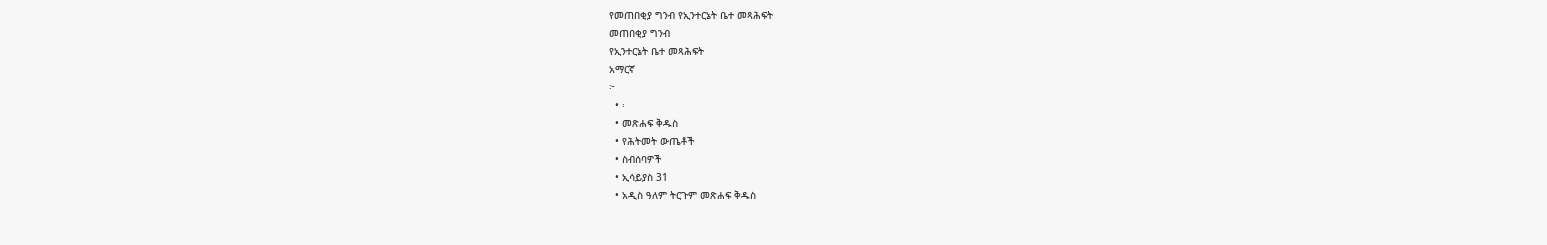የመጠበቂያ ግንብ የኢንተርኔት ቤተ መጻሕፍት
መጠበቂያ ግንብ
የኢንተርኔት ቤተ መጻሕፍት
አማርኛ
፦
  • ፡
  • መጽሐፍ ቅዱስ
  • የሕትመት ውጤቶች
  • ስብሰባዎች
  • ኢሳይያስ 31
  • አዲስ ዓለም ትርጉም መጽሐፍ ቅዱስ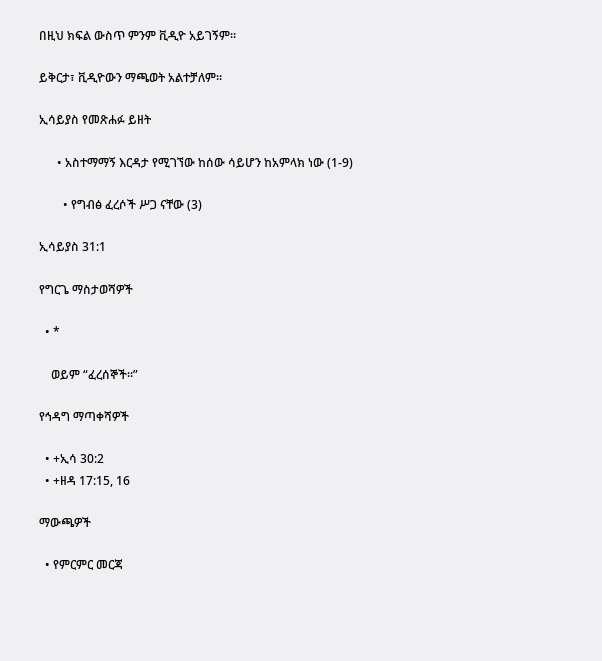በዚህ ክፍል ውስጥ ምንም ቪዲዮ አይገኝም።

ይቅርታ፣ ቪዲዮውን ማጫወት አልተቻለም።

ኢሳይያስ የመጽሐፉ ይዘት

      • አስተማማኝ እርዳታ የሚገኘው ከሰው ሳይሆን ከአምላክ ነው (1-9)

        • የግብፅ ፈረሶች ሥጋ ናቸው (3)

ኢሳይያስ 31:1

የግርጌ ማስታወሻዎች

  • *

    ወይም “ፈረሰኞች።”

የኅዳግ ማጣቀሻዎች

  • +ኢሳ 30:2
  • +ዘዳ 17:15, 16

ማውጫዎች

  • የምርምር መርጃ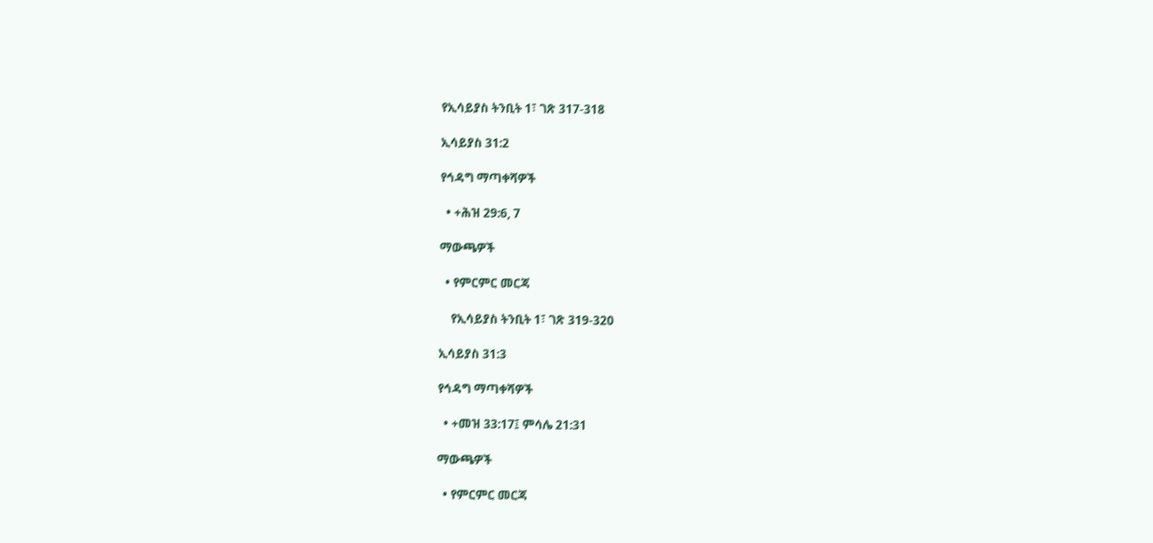የኢሳይያስ ትንቢት 1፣ ገጽ 317-318

ኢሳይያስ 31:2

የኅዳግ ማጣቀሻዎች

  • +ሕዝ 29:6, 7

ማውጫዎች

  • የምርምር መርጃ

    የኢሳይያስ ትንቢት 1፣ ገጽ 319-320

ኢሳይያስ 31:3

የኅዳግ ማጣቀሻዎች

  • +መዝ 33:17፤ ምሳሌ 21:31

ማውጫዎች

  • የምርምር መርጃ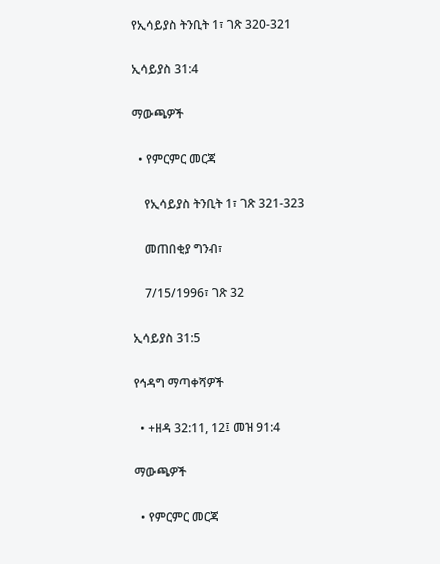የኢሳይያስ ትንቢት 1፣ ገጽ 320-321

ኢሳይያስ 31:4

ማውጫዎች

  • የምርምር መርጃ

    የኢሳይያስ ትንቢት 1፣ ገጽ 321-323

    መጠበቂያ ግንብ፣

    7/15/1996፣ ገጽ 32

ኢሳይያስ 31:5

የኅዳግ ማጣቀሻዎች

  • +ዘዳ 32:11, 12፤ መዝ 91:4

ማውጫዎች

  • የምርምር መርጃ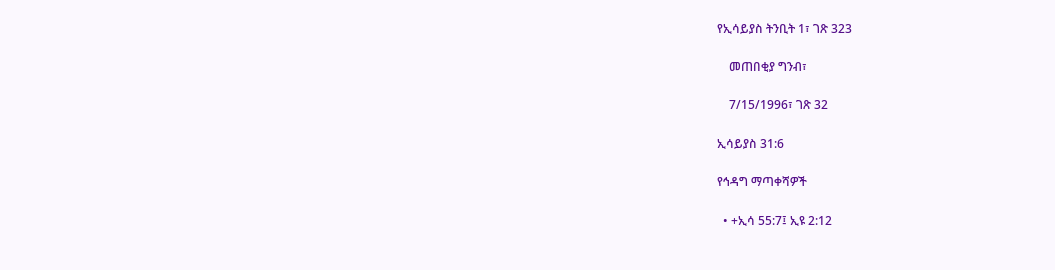የኢሳይያስ ትንቢት 1፣ ገጽ 323

    መጠበቂያ ግንብ፣

    7/15/1996፣ ገጽ 32

ኢሳይያስ 31:6

የኅዳግ ማጣቀሻዎች

  • +ኢሳ 55:7፤ ኢዩ 2:12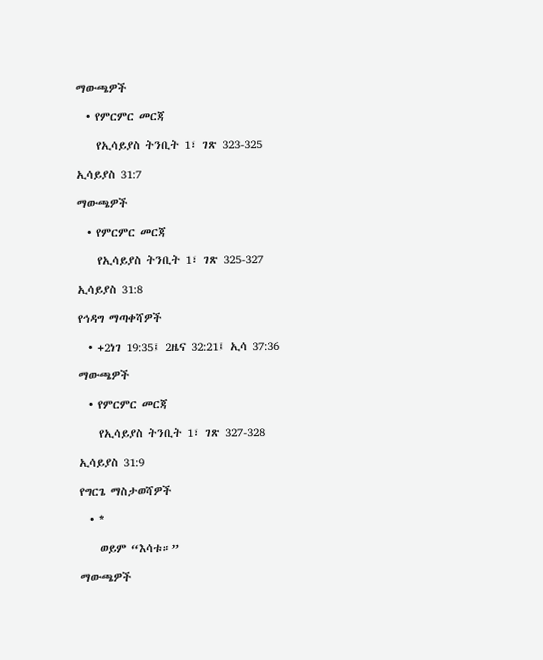ማውጫዎች

  • የምርምር መርጃ

    የኢሳይያስ ትንቢት 1፣ ገጽ 323-325

ኢሳይያስ 31:7

ማውጫዎች

  • የምርምር መርጃ

    የኢሳይያስ ትንቢት 1፣ ገጽ 325-327

ኢሳይያስ 31:8

የኅዳግ ማጣቀሻዎች

  • +2ነገ 19:35፤ 2ዜና 32:21፤ ኢሳ 37:36

ማውጫዎች

  • የምርምር መርጃ

    የኢሳይያስ ትንቢት 1፣ ገጽ 327-328

ኢሳይያስ 31:9

የግርጌ ማስታወሻዎች

  • *

    ወይም “እሳቱ።”

ማውጫዎች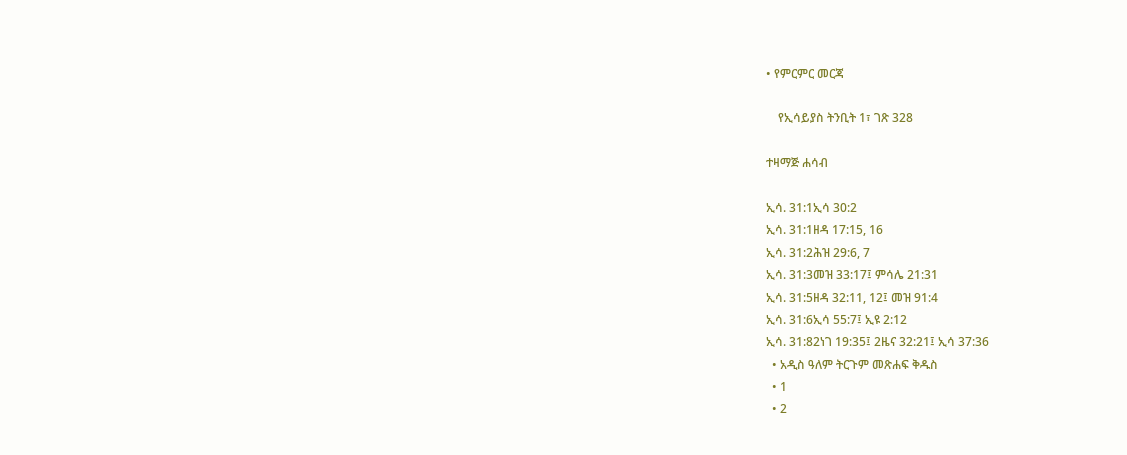• የምርምር መርጃ

    የኢሳይያስ ትንቢት 1፣ ገጽ 328

ተዛማጅ ሐሳብ

ኢሳ. 31:1ኢሳ 30:2
ኢሳ. 31:1ዘዳ 17:15, 16
ኢሳ. 31:2ሕዝ 29:6, 7
ኢሳ. 31:3መዝ 33:17፤ ምሳሌ 21:31
ኢሳ. 31:5ዘዳ 32:11, 12፤ መዝ 91:4
ኢሳ. 31:6ኢሳ 55:7፤ ኢዩ 2:12
ኢሳ. 31:82ነገ 19:35፤ 2ዜና 32:21፤ ኢሳ 37:36
  • አዲስ ዓለም ትርጉም መጽሐፍ ቅዱስ
  • 1
  • 2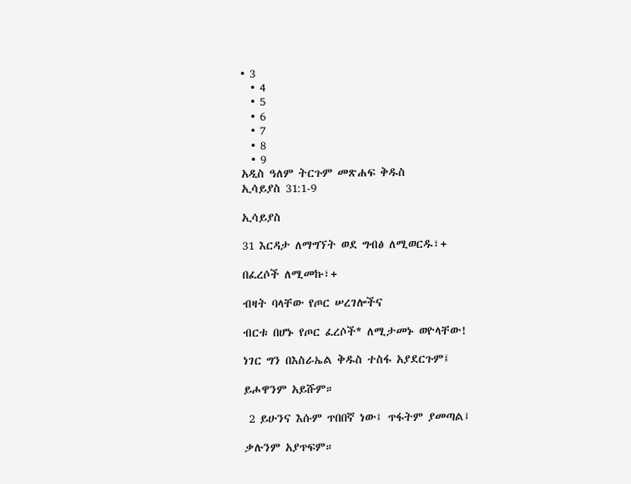• 3
  • 4
  • 5
  • 6
  • 7
  • 8
  • 9
አዲስ ዓለም ትርጉም መጽሐፍ ቅዱስ
ኢሳይያስ 31:1-9

ኢሳይያስ

31 እርዳታ ለማግኘት ወደ ግብፅ ለሚወርዱ፣+

በፈረሶች ለሚመኩ፣+

ብዛት ባላቸው የጦር ሠረገሎችና

ብርቱ በሆኑ የጦር ፈረሶች* ለሚታመኑ ወዮላቸው!

ነገር ግን በእስራኤል ቅዱስ ተስፋ አያደርጉም፤

ይሖዋንም አይሹም።

 2 ይሁንና እሱም ጥበበኛ ነው፤ ጥፋትም ያመጣል፤

ቃሉንም አያጥፍም።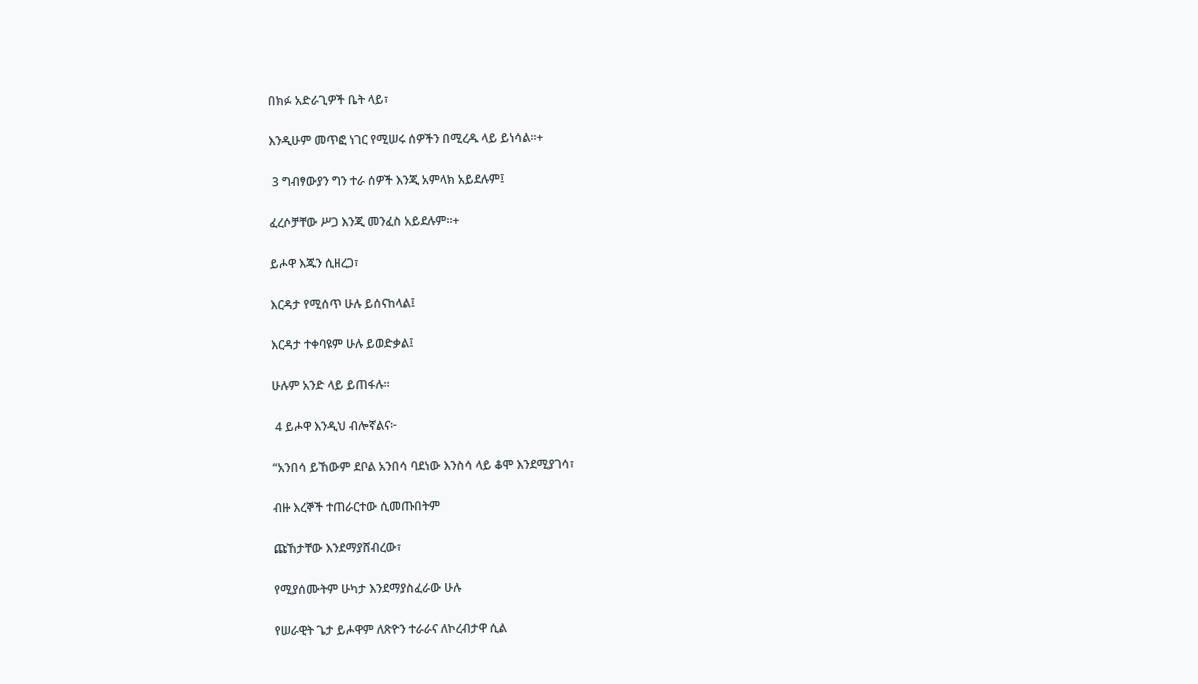በክፉ አድራጊዎች ቤት ላይ፣

እንዲሁም መጥፎ ነገር የሚሠሩ ሰዎችን በሚረዱ ላይ ይነሳል።+

 3 ግብፃውያን ግን ተራ ሰዎች እንጂ አምላክ አይደሉም፤

ፈረሶቻቸው ሥጋ እንጂ መንፈስ አይደሉም።+

ይሖዋ እጁን ሲዘረጋ፣

እርዳታ የሚሰጥ ሁሉ ይሰናከላል፤

እርዳታ ተቀባዩም ሁሉ ይወድቃል፤

ሁሉም አንድ ላይ ይጠፋሉ።

 4 ይሖዋ እንዲህ ብሎኛልና፦

“አንበሳ ይኸውም ደቦል አንበሳ ባደነው እንስሳ ላይ ቆሞ እንደሚያገሳ፣

ብዙ እረኞች ተጠራርተው ሲመጡበትም

ጩኸታቸው እንደማያሸብረው፣

የሚያሰሙትም ሁካታ እንደማያስፈራው ሁሉ

የሠራዊት ጌታ ይሖዋም ለጽዮን ተራራና ለኮረብታዋ ሲል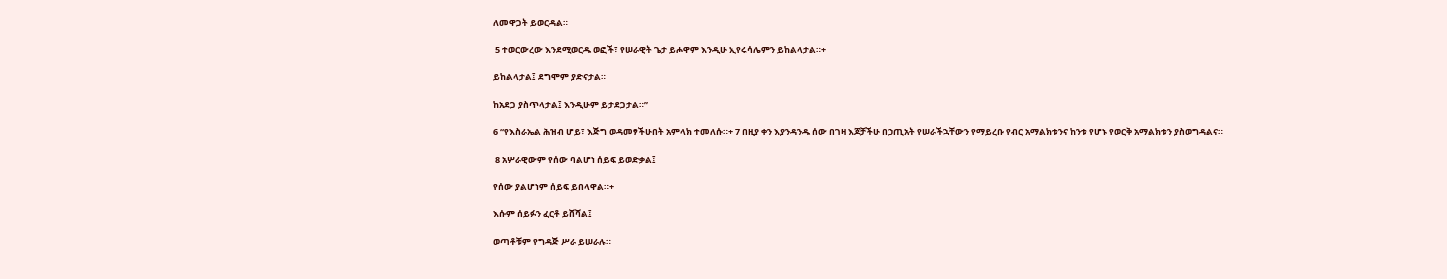ለመዋጋት ይወርዳል።

 5 ተወርውረው እንደሚወርዱ ወፎች፣ የሠራዊት ጌታ ይሖዋም እንዲሁ ኢየሩሳሌምን ይከልላታል።+

ይከልላታል፤ ደግሞም ያድናታል።

ከአደጋ ያስጥላታል፤ እንዲሁም ይታደጋታል።”

6 “የእስራኤል ሕዝብ ሆይ፣ እጅግ ወዳመፃችሁበት አምላክ ተመለሱ።+ 7 በዚያ ቀን እያንዳንዱ ሰው በገዛ እጆቻችሁ በኃጢአት የሠራችኋቸውን የማይረቡ የብር አማልክቱንና ከንቱ የሆኑ የወርቅ አማልክቱን ያስወግዳልና።

 8 አሦራዊውም የሰው ባልሆነ ሰይፍ ይወድቃል፤

የሰው ያልሆነም ሰይፍ ይበላዋል።+

እሱም ሰይፉን ፈርቶ ይሸሻል፤

ወጣቶቹም የግዳጅ ሥራ ይሠራሉ።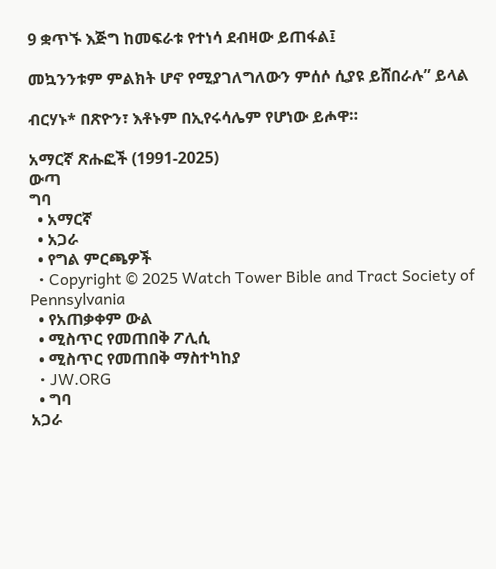9 ቋጥኙ እጅግ ከመፍራቱ የተነሳ ደብዛው ይጠፋል፤

መኳንንቱም ምልክት ሆኖ የሚያገለግለውን ምሰሶ ሲያዩ ይሸበራሉ” ይላል

ብርሃኑ* በጽዮን፣ እቶኑም በኢየሩሳሌም የሆነው ይሖዋ።

አማርኛ ጽሑፎች (1991-2025)
ውጣ
ግባ
  • አማርኛ
  • አጋራ
  • የግል ምርጫዎች
  • Copyright © 2025 Watch Tower Bible and Tract Society of Pennsylvania
  • የአጠቃቀም ውል
  • ሚስጥር የመጠበቅ ፖሊሲ
  • ሚስጥር የመጠበቅ ማስተካከያ
  • JW.ORG
  • ግባ
አጋራ